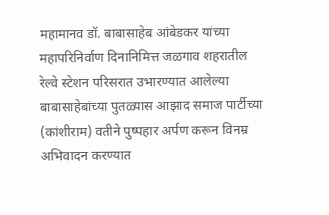महामानव डॉ. बाबासाहेब आंबेडकर यांच्या महापरिनिर्वाण दिनानिमित्त जळगाव शहरातील रेल्वे स्टेशन परिसरात उभारण्यात आलेल्या बाबासाहेबांच्या पुतळ्यास आझाद समाज पार्टीच्या (कांशीराम) वतीने पुष्पहार अर्पण करून विनम्र अभिवादन करण्यात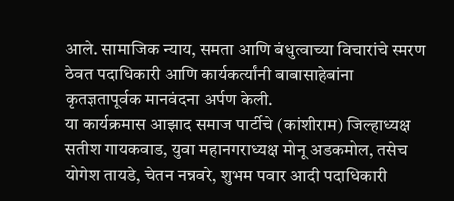आले. सामाजिक न्याय, समता आणि बंधुत्वाच्या विचारांचे स्मरण ठेवत पदाधिकारी आणि कार्यकर्त्यांनी बाबासाहेबांना कृतज्ञतापूर्वक मानवंदना अर्पण केली.
या कार्यक्रमास आझाद समाज पार्टीचे (कांशीराम) जिल्हाध्यक्ष सतीश गायकवाड, युवा महानगराध्यक्ष मोनू अडकमोल, तसेच योगेश तायडे, चेतन नन्नवरे, शुभम पवार आदी पदाधिकारी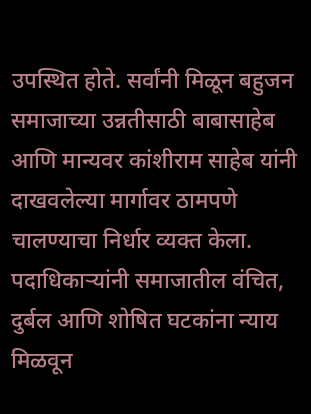उपस्थित होते. सर्वांनी मिळून बहुजन समाजाच्या उन्नतीसाठी बाबासाहेब आणि मान्यवर कांशीराम साहेब यांनी दाखवलेल्या मार्गावर ठामपणे चालण्याचा निर्धार व्यक्त केला.
पदाधिकाऱ्यांनी समाजातील वंचित, दुर्बल आणि शोषित घटकांना न्याय मिळवून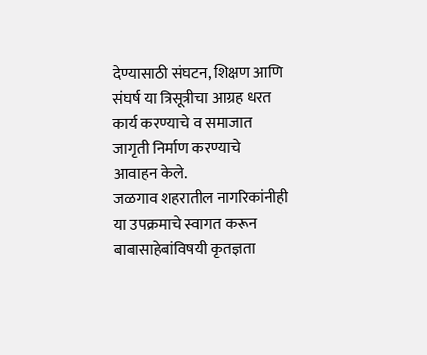देण्यासाठी संघटन, शिक्षण आणि संघर्ष या त्रिसूत्रीचा आग्रह धरत कार्य करण्याचे व समाजात जागृती निर्माण करण्याचे आवाहन केले.
जळगाव शहरातील नागरिकांनीही या उपक्रमाचे स्वागत करून बाबासाहेबांविषयी कृतज्ञता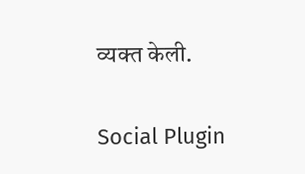व्यक्त केली.

Social Plugin